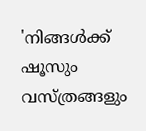'നിങ്ങൾക്ക് ഷൂസും വസ്ത്രങ്ങളും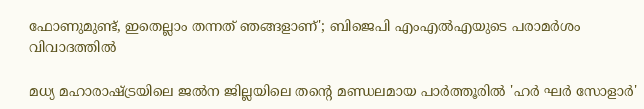ഫോണുമുണ്ട്, ഇതെല്ലാം തന്നത് ഞങ്ങളാണ്'; ബിജെപി എംഎൽഎയുടെ പരാമര്‍ശം വിവാദത്തിൽ

മധ്യ മഹാരാഷ്ട്രയിലെ ജൽന ജില്ലയിലെ തന്‍റെ മണ്ഡലമായ പാർത്തൂരിൽ 'ഹർ ഘർ സോളാർ'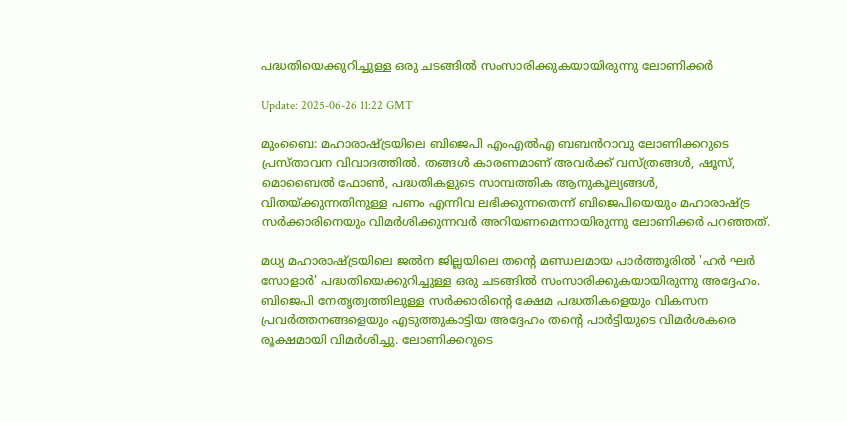പദ്ധതിയെക്കുറിച്ചുള്ള ഒരു ചടങ്ങിൽ സംസാരിക്കുകയായിരുന്നു ലോണിക്കര്‍

Update: 2025-06-26 11:22 GMT

മുംബൈ: മഹാരാഷ്ട്രയിലെ ബിജെപി എംഎൽഎ ബബൻറാവു ലോണിക്കറുടെ പ്രസ്താവന വിവാദത്തിൽ. തങ്ങൾ കാരണമാണ് അവര്‍ക്ക് വസ്ത്രങ്ങൾ, ഷൂസ്, മൊബൈൽ ഫോൺ, പദ്ധതികളുടെ സാമ്പത്തിക ആനുകൂല്യങ്ങൾ, വിതയ്ക്കുന്നതിനുള്ള പണം എന്നിവ ലഭിക്കുന്നതെന്ന് ബിജെപിയെയും മഹാരാഷ്ട്ര സര്‍ക്കാരിനെയും വിമര്‍ശിക്കുന്നവര്‍ അറിയണമെന്നായിരുന്നു ലോണിക്കര്‍ പറഞ്ഞത്.

മധ്യ മഹാരാഷ്ട്രയിലെ ജൽന ജില്ലയിലെ തന്‍റെ മണ്ഡലമായ പാർത്തൂരിൽ 'ഹർ ഘർ സോളാർ' പദ്ധതിയെക്കുറിച്ചുള്ള ഒരു ചടങ്ങിൽ സംസാരിക്കുകയായിരുന്നു അദ്ദേഹം. ബിജെപി നേതൃത്വത്തിലുള്ള സർക്കാരിന്‍റെ ക്ഷേമ പദ്ധതികളെയും വികസന പ്രവർത്തനങ്ങളെയും എടുത്തുകാട്ടിയ അദ്ദേഹം തന്‍റെ പാർട്ടിയുടെ വിമർശകരെ രൂക്ഷമായി വിമർശിച്ചു. ലോണിക്കറുടെ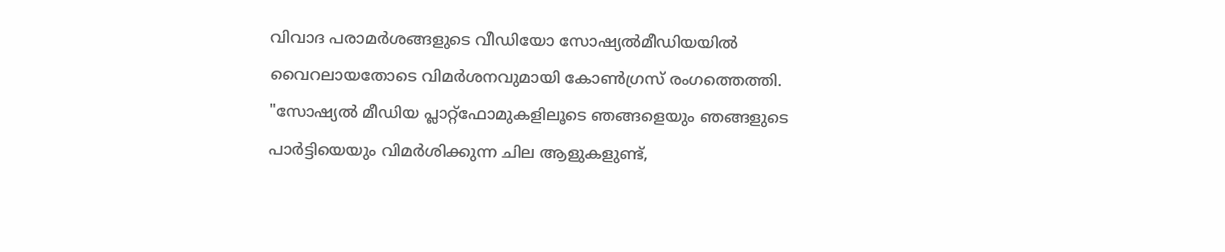വിവാദ പരാമർശങ്ങളുടെ വീഡിയോ സോഷ്യൽമീഡിയയിൽ വൈറലായതോടെ വിമര്‍ശനവുമായി കോൺഗ്രസ് രംഗത്തെത്തി. "സോഷ്യൽ മീഡിയ പ്ലാറ്റ്‌ഫോമുകളിലൂടെ ഞങ്ങളെയും ഞങ്ങളുടെ പാർട്ടിയെയും വിമർശിക്കുന്ന ചില ആളുകളുണ്ട്,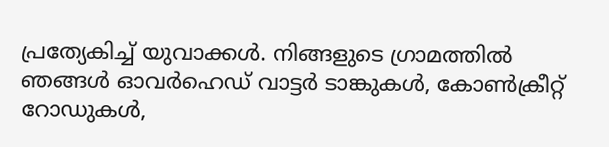പ്രത്യേകിച്ച് യുവാക്കൾ. നിങ്ങളുടെ ഗ്രാമത്തിൽ ഞങ്ങൾ ഓവർഹെഡ് വാട്ടർ ടാങ്കുകൾ, കോൺക്രീറ്റ് റോഡുകൾ,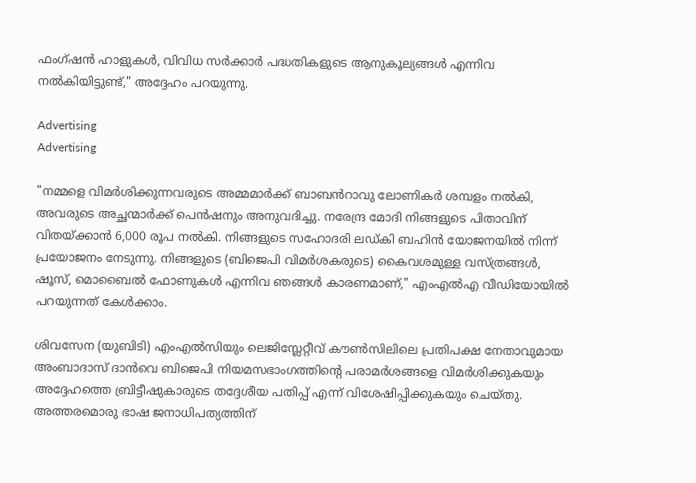ഫംഗ്ഷൻ ഹാളുകൾ, വിവിധ സർക്കാർ പദ്ധതികളുടെ ആനുകൂല്യങ്ങൾ എന്നിവ നൽകിയിട്ടുണ്ട്," അദ്ദേഹം പറയുന്നു.

Advertising
Advertising

"നമ്മളെ വിമർശിക്കുന്നവരുടെ അമ്മമാർക്ക് ബാബൻറാവു ലോണികർ ശമ്പളം നൽകി, അവരുടെ അച്ഛന്മാർക്ക് പെൻഷനും അനുവദിച്ചു. നരേന്ദ്ര മോദി നിങ്ങളുടെ പിതാവിന് വിതയ്ക്കാൻ 6,000 രൂപ നൽകി. നിങ്ങളുടെ സഹോദരി ലഡ്കി ബഹിൻ യോജനയിൽ നിന്ന് പ്രയോജനം നേടുന്നു. നിങ്ങളുടെ (ബിജെപി വിമർശകരുടെ) കൈവശമുള്ള വസ്ത്രങ്ങൾ, ഷൂസ്, മൊബൈൽ ഫോണുകൾ എന്നിവ ഞങ്ങൾ കാരണമാണ്," എംഎൽഎ വീഡിയോയിൽ പറയുന്നത് കേൾക്കാം.

ശിവസേന (യുബിടി) എംഎൽസിയും ലെജിസ്ലേറ്റീവ് കൗൺസിലിലെ പ്രതിപക്ഷ നേതാവുമായ അംബാദാസ് ദാൻവെ ബിജെപി നിയമസഭാംഗത്തിന്‍റെ പരാമർശങ്ങളെ വിമർശിക്കുകയും അദ്ദേഹത്തെ ബ്രിട്ടീഷുകാരുടെ തദ്ദേശീയ പതിപ്പ് എന്ന് വിശേഷിപ്പിക്കുകയും ചെയ്തു. അത്തരമൊരു ഭാഷ ജനാധിപത്യത്തിന്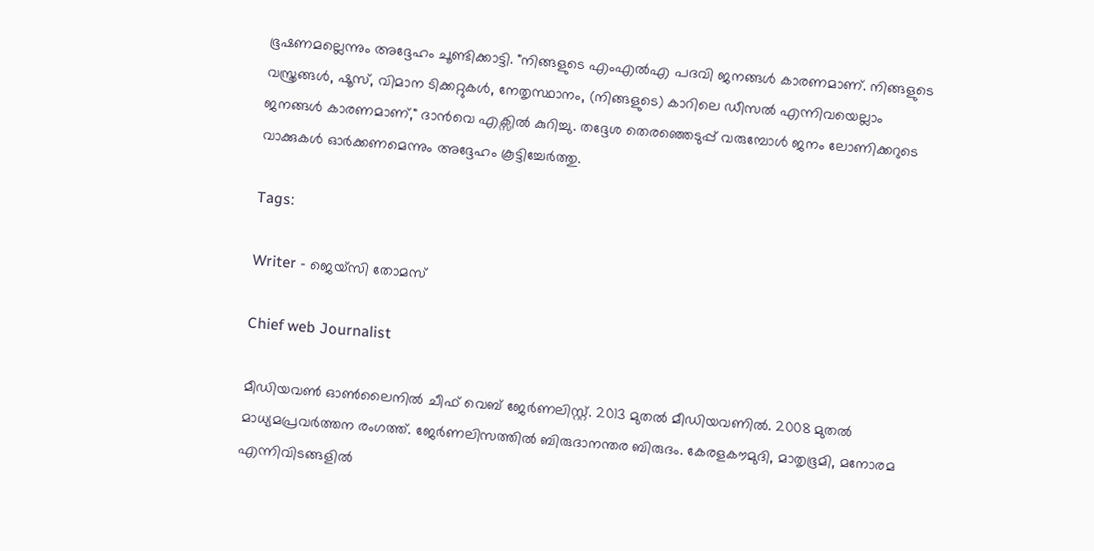ഭൂഷണമല്ലെന്നും അദ്ദേഹം ചൂണ്ടിക്കാട്ടി. "നിങ്ങളുടെ എംഎൽഎ പദവി ജനങ്ങൾ കാരണമാണ്. നിങ്ങളുടെ വസ്ത്രങ്ങൾ, ഷൂസ്, വിമാന ടിക്കറ്റുകൾ, നേതൃസ്ഥാനം, (നിങ്ങളുടെ) കാറിലെ ഡീസൽ എന്നിവയെല്ലാം ജനങ്ങൾ കാരണമാണ്," ദാൻവെ എക്സിൽ കുറിച്ചു. തദ്ദേശ തെരഞ്ഞെടുപ്പ് വരുമ്പോൾ ജനം ലോണിക്കറുടെ വാക്കുകൾ ഓര്‍ക്കണമെന്നും അദ്ദേഹം കൂട്ടിച്ചേര്‍ത്തു.

Tags:

Writer - ജെയ്സി തോമസ്

Chief web Journalist

മീഡിയവൺ ഓൺലൈനിൽ ചീഫ് വെബ് ജേർണലിസ്റ്റ്. 2013 മുതൽ മീഡിയവണിൽ. 2008 മുതൽ മാധ്യമപ്രവർത്തന രംഗത്ത്. ജേർണലിസത്തിൽ ബിരുദാനന്തര ബിരുദം. കേരളകൗമുദി, മാതൃഭൂമി, മനോരമ എന്നിവിടങ്ങളിൽ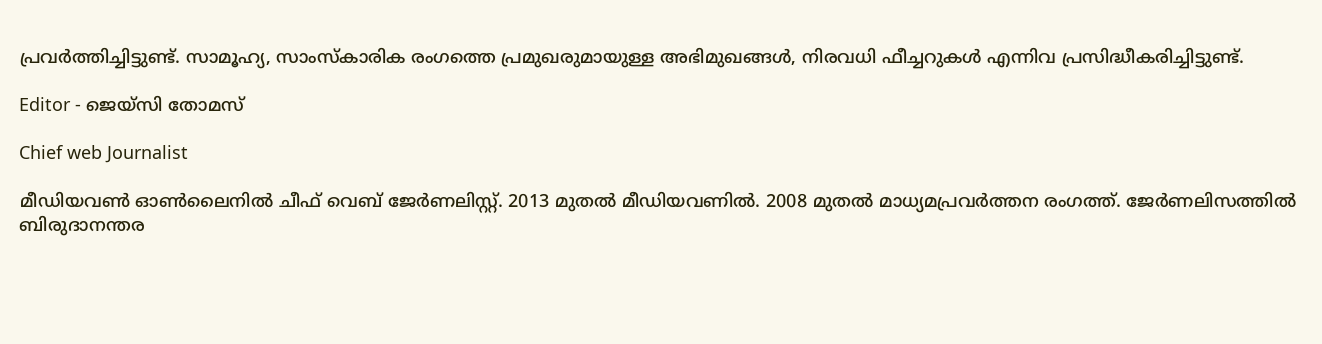പ്രവർത്തിച്ചിട്ടുണ്ട്. സാമൂഹ്യ, സാംസ്‌കാരിക രംഗത്തെ പ്രമുഖരുമായുള്ള അഭിമുഖങ്ങൾ, നിരവധി ഫീച്ചറുകൾ എന്നിവ പ്രസിദ്ധീകരിച്ചിട്ടുണ്ട്.

Editor - ജെയ്സി തോമസ്

Chief web Journalist

മീഡിയവൺ ഓൺലൈനിൽ ചീഫ് വെബ് ജേർണലിസ്റ്റ്. 2013 മുതൽ മീഡിയവണിൽ. 2008 മുതൽ മാധ്യമപ്രവർത്തന രംഗത്ത്. ജേർണലിസത്തിൽ ബിരുദാനന്തര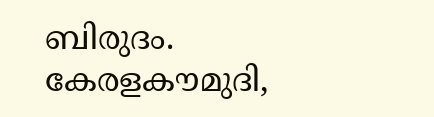ബിരുദം. കേരളകൗമുദി,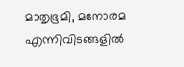മാതൃഭൂമി, മനോരമ എന്നിവിടങ്ങളിൽ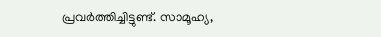പ്രവർത്തിച്ചിട്ടുണ്ട്. സാമൂഹ്യ,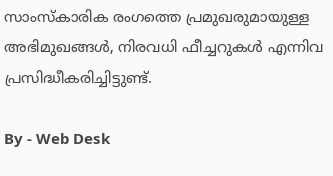സാംസ്‌കാരിക രംഗത്തെ പ്രമുഖരുമായുള്ള അഭിമുഖങ്ങൾ, നിരവധി ഫീച്ചറുകൾ എന്നിവ പ്രസിദ്ധീകരിച്ചിട്ടുണ്ട്.

By - Web Desk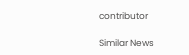contributor

Similar News